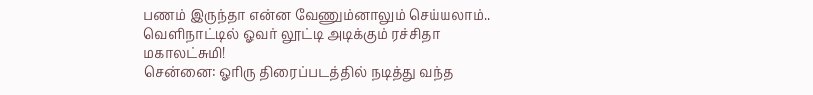பணம் இருந்தா என்ன வேணும்னாலும் செய்யலாம்.. வெளிநாட்டில் ஓவர் லூட்டி அடிக்கும் ரச்சிதா மகாலட்சுமி!
சென்னை: ஓரிரு திரைப்படத்தில் நடித்து வந்த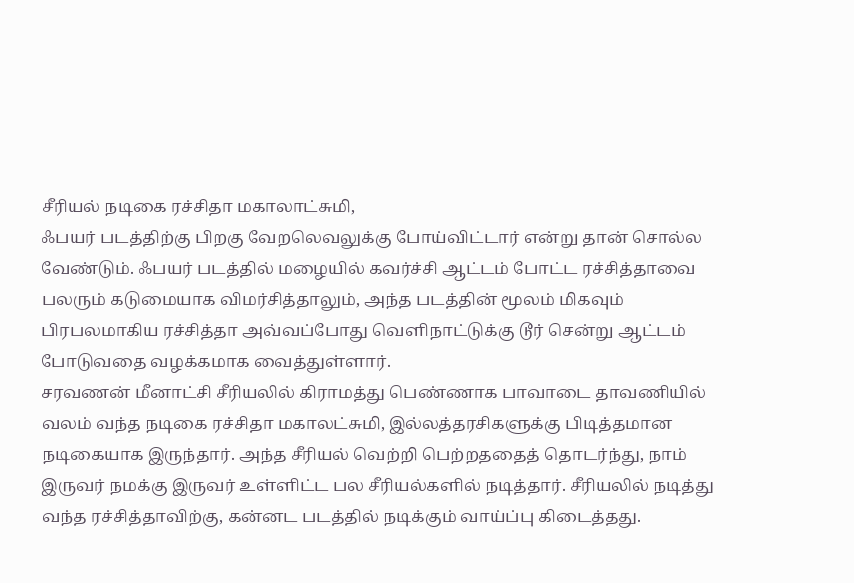சீரியல் நடிகை ரச்சிதா மகாலாட்சுமி,
ஃபயர் படத்திற்கு பிறகு வேறலெவலுக்கு போய்விட்டார் என்று தான் சொல்ல வேண்டும். ஃபயர் படத்தில் மழையில் கவர்ச்சி ஆட்டம் போட்ட ரச்சித்தாவை பலரும் கடுமையாக விமர்சித்தாலும், அந்த படத்தின் மூலம் மிகவும் பிரபலமாகிய ரச்சித்தா அவ்வப்போது வெளிநாட்டுக்கு டூர் சென்று ஆட்டம் போடுவதை வழக்கமாக வைத்துள்ளார்.
சரவணன் மீனாட்சி சீரியலில் கிராமத்து பெண்ணாக பாவாடை தாவணியில் வலம் வந்த நடிகை ரச்சிதா மகாலட்சுமி, இல்லத்தரசிகளுக்கு பிடித்தமான நடிகையாக இருந்தார். அந்த சீரியல் வெற்றி பெற்றததைத் தொடர்ந்து, நாம் இருவர் நமக்கு இருவர் உள்ளிட்ட பல சீரியல்களில் நடித்தார். சீரியலில் நடித்து வந்த ரச்சித்தாவிற்கு, கன்னட படத்தில் நடிக்கும் வாய்ப்பு கிடைத்தது.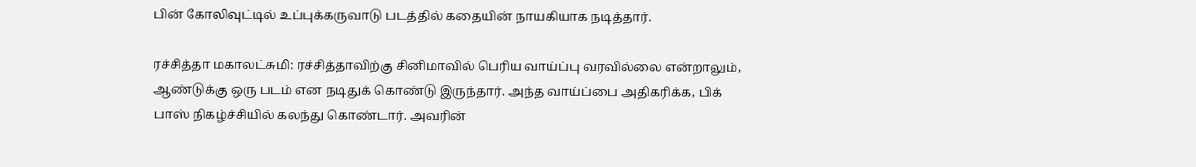பின் கோலிவுட்டில் உப்புக்கருவாடு படத்தில் கதையின் நாயகியாக நடித்தார்.

ரச்சித்தா மகாலட்சுமி: ரச்சித்தாவிற்கு சினிமாவில் பெரிய வாய்ப்பு வரவில்லை என்றாலும், ஆண்டுக்கு ஒரு படம் என நடிதுக் கொண்டு இருந்தார். அந்த வாய்ப்பை அதிகரிக்க, பிக் பாஸ் நிகழ்ச்சியில் கலந்து கொண்டார். அவரின்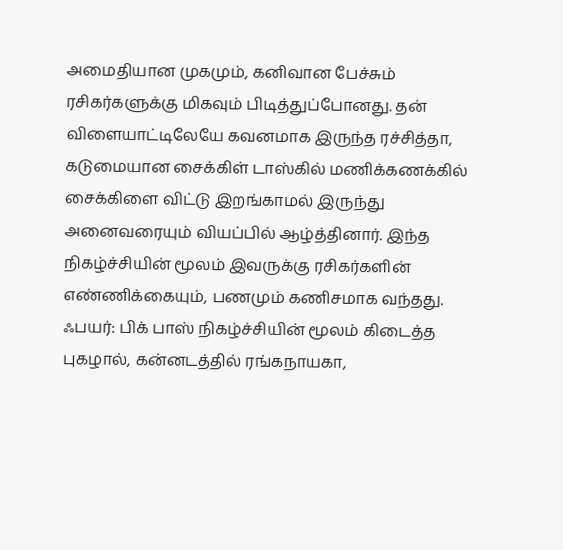அமைதியான முகமும், கனிவான பேச்சும் ரசிகர்களுக்கு மிகவும் பிடித்துப்போனது. தன் விளையாட்டிலேயே கவனமாக இருந்த ரச்சித்தா, கடுமையான சைக்கிள் டாஸ்கில் மணிக்கணக்கில் சைக்கிளை விட்டு இறங்காமல் இருந்து அனைவரையும் வியப்பில் ஆழ்த்தினார். இந்த நிகழ்ச்சியின் மூலம் இவருக்கு ரசிகர்களின் எண்ணிக்கையும், பணமும் கணிசமாக வந்தது.
ஃபயர்: பிக் பாஸ் நிகழ்ச்சியின் மூலம் கிடைத்த புகழால், கன்னடத்தில் ரங்கநாயகா,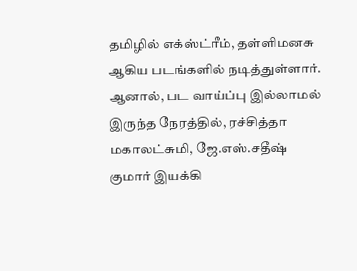தமிழில் எக்ஸ்ட்ரீம், தள்ளிமனசு ஆகிய படங்களில் நடித்துள்ளார். ஆனால், பட வாய்ப்பு இல்லாமல் இருந்த நேரத்தில், ரச்சித்தா மகாலட்சுமி, ஜே.எஸ்.சதீஷ் குமார் இயக்கி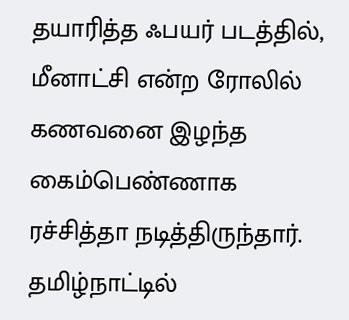தயாரித்த ஃபயர் படத்தில், மீனாட்சி என்ற ரோலில் கணவனை இழந்த கைம்பெண்ணாக ரச்சித்தா நடித்திருந்தார். தமிழ்நாட்டில்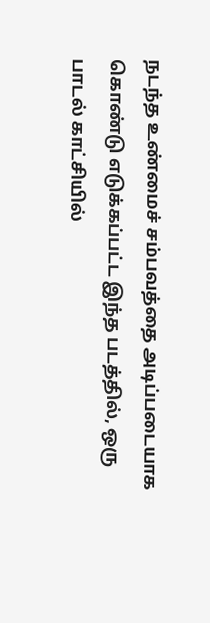நடந்த உண்மைச் சம்பவத்தை அடிப்படையாக கொண்டு எடுக்கப்பட்ட இந்த படத்தில், ஒரு பாடல் காட்சியில்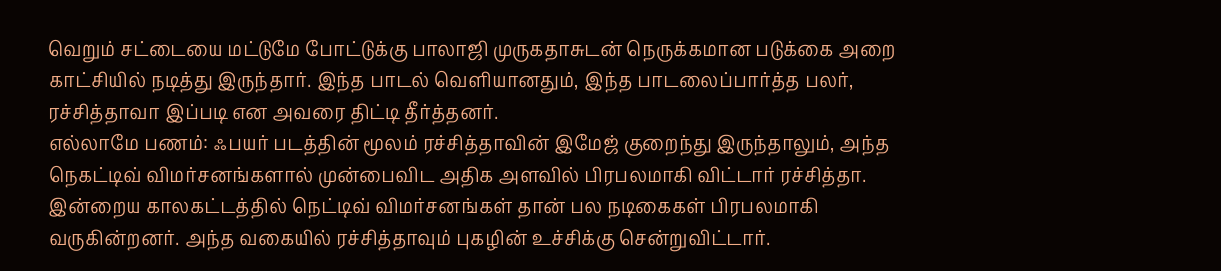வெறும் சட்டையை மட்டுமே போட்டுக்கு பாலாஜி முருகதாசுடன் நெருக்கமான படுக்கை அறை காட்சியில் நடித்து இருந்தார். இந்த பாடல் வெளியானதும், இந்த பாடலைப்பார்த்த பலர், ரச்சித்தாவா இப்படி என அவரை திட்டி தீர்த்தனர்.
எல்லாமே பணம்: ஃபயர் படத்தின் மூலம் ரச்சித்தாவின் இமேஜ் குறைந்து இருந்தாலும், அந்த நெகட்டிவ் விமர்சனங்களால் முன்பைவிட அதிக அளவில் பிரபலமாகி விட்டார் ரச்சித்தா. இன்றைய காலகட்டத்தில் நெட்டிவ் விமர்சனங்கள் தான் பல நடிகைகள் பிரபலமாகி வருகின்றனர். அந்த வகையில் ரச்சித்தாவும் புகழின் உச்சிக்கு சென்றுவிட்டார்.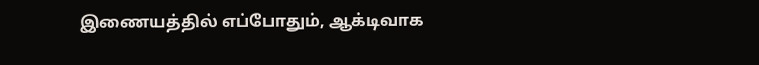இணையத்தில் எப்போதும், ஆக்டிவாக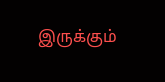இருக்கும்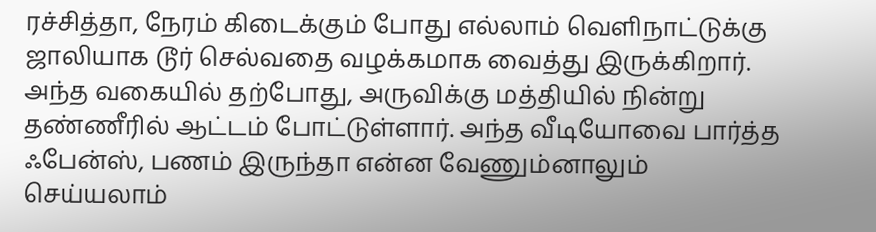ரச்சித்தா, நேரம் கிடைக்கும் போது எல்லாம் வெளிநாட்டுக்கு ஜாலியாக டூர் செல்வதை வழக்கமாக வைத்து இருக்கிறார். அந்த வகையில் தற்போது, அருவிக்கு மத்தியில் நின்று தண்ணீரில் ஆட்டம் போட்டுள்ளார். அந்த வீடியோவை பார்த்த ஃபேன்ஸ், பணம் இருந்தா என்ன வேணும்னாலும் செய்யலாம்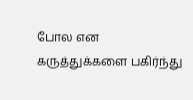போல என கருத்துக்களை பகிர்ந்து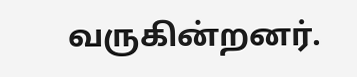வருகின்றனர்.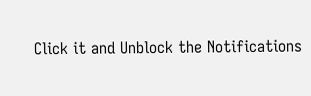Click it and Unblock the Notifications